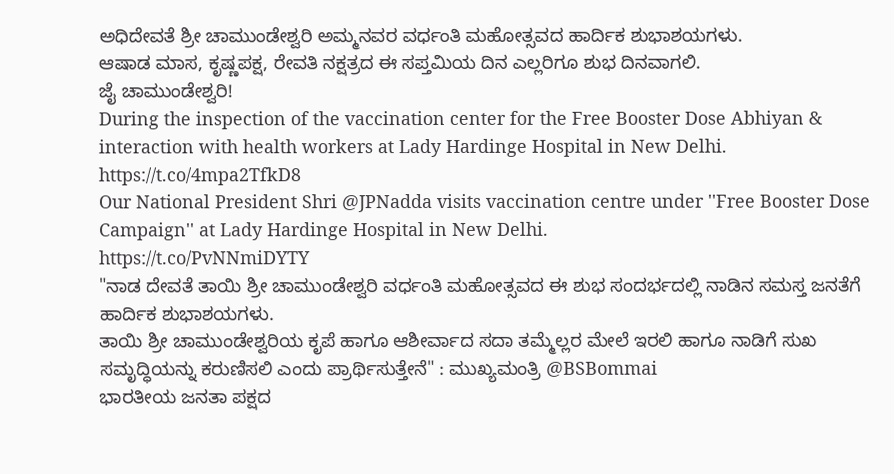ಅಧಿದೇವತೆ ಶ್ರೀ ಚಾಮುಂಡೇಶ್ವರಿ ಅಮ್ಮನವರ ವರ್ಧಂತಿ ಮಹೋತ್ಸವದ ಹಾರ್ದಿಕ ಶುಭಾಶಯಗಳು.
ಆಷಾಡ ಮಾಸ, ಕೃಷ್ಣಪಕ್ಷ, ರೇವತಿ ನಕ್ಷತ್ರದ ಈ ಸಪ್ತಮಿಯ ದಿನ ಎಲ್ಲರಿಗೂ ಶುಭ ದಿನವಾಗಲಿ.
ಜೈ ಚಾಮುಂಡೇಶ್ವರಿ!
During the inspection of the vaccination center for the Free Booster Dose Abhiyan & interaction with health workers at Lady Hardinge Hospital in New Delhi. https://t.co/4mpa2TfkD8
Our National President Shri @JPNadda visits vaccination centre under ''Free Booster Dose Campaign'' at Lady Hardinge Hospital in New Delhi.
https://t.co/PvNNmiDYTY
"ನಾಡ ದೇವತೆ ತಾಯಿ ಶ್ರೀ ಚಾಮುಂಡೇಶ್ವರಿ ವರ್ಧಂತಿ ಮಹೋತ್ಸವದ ಈ ಶುಭ ಸಂದರ್ಭದಲ್ಲಿ ನಾಡಿನ ಸಮಸ್ತ ಜನತೆಗೆ ಹಾರ್ದಿಕ ಶುಭಾಶಯಗಳು.
ತಾಯಿ ಶ್ರೀ ಚಾಮುಂಡೇಶ್ವರಿಯ ಕೃಪೆ ಹಾಗೂ ಆಶೀರ್ವಾದ ಸದಾ ತಮ್ಮೆಲ್ಲರ ಮೇಲೆ ಇರಲಿ ಹಾಗೂ ನಾಡಿಗೆ ಸುಖ ಸಮೃದ್ಧಿಯನ್ನು ಕರುಣಿಸಲಿ ಎಂದು ಪ್ರಾರ್ಥಿಸುತ್ತೇನೆ" : ಮುಖ್ಯಮಂತ್ರಿ @BSBommai
ಭಾರತೀಯ ಜನತಾ ಪಕ್ಷದ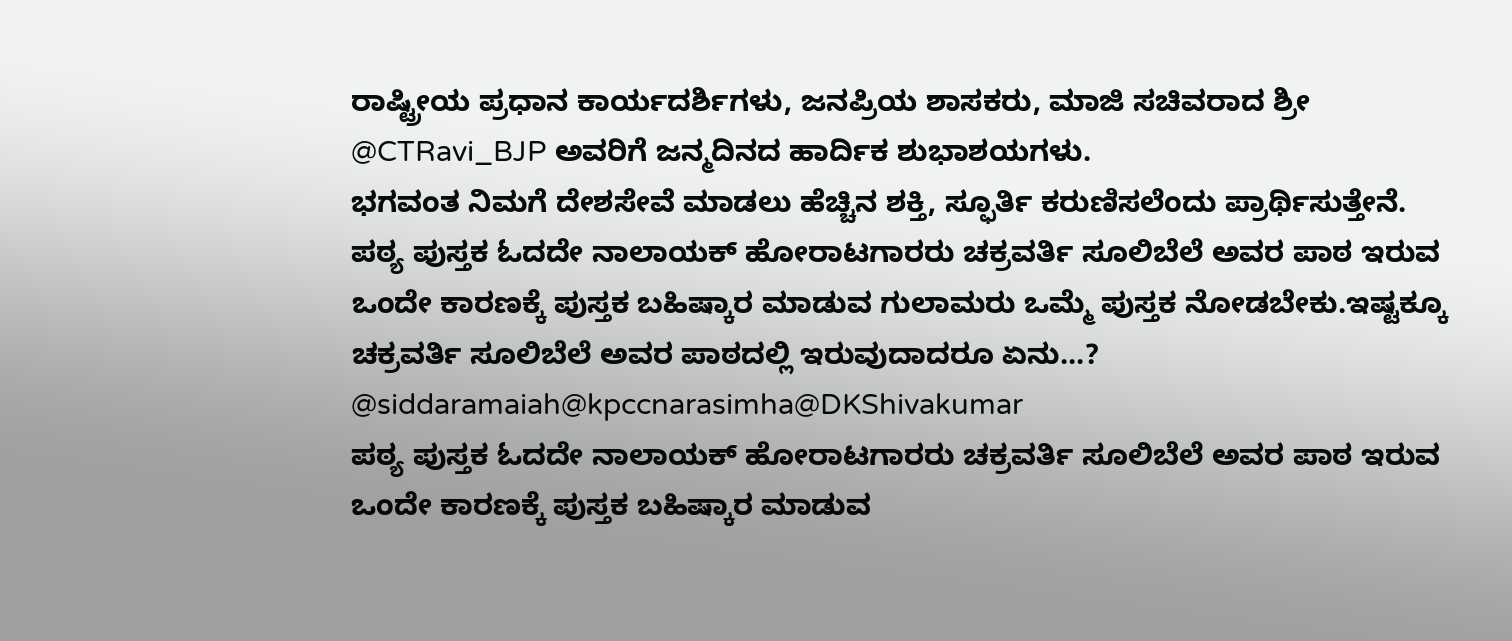ರಾಷ್ಟ್ರೀಯ ಪ್ರಧಾನ ಕಾರ್ಯದರ್ಶಿಗಳು, ಜನಪ್ರಿಯ ಶಾಸಕರು, ಮಾಜಿ ಸಚಿವರಾದ ಶ್ರೀ @CTRavi_BJP ಅವರಿಗೆ ಜನ್ಮದಿನದ ಹಾರ್ದಿಕ ಶುಭಾಶಯಗಳು.
ಭಗವಂತ ನಿಮಗೆ ದೇಶಸೇವೆ ಮಾಡಲು ಹೆಚ್ಚಿನ ಶಕ್ತಿ, ಸ್ಫೂರ್ತಿ ಕರುಣಿಸಲೆಂದು ಪ್ರಾರ್ಥಿಸುತ್ತೇನೆ.
ಪಠ್ಯ ಪುಸ್ತಕ ಓದದೇ ನಾಲಾಯಕ್ ಹೋರಾಟಗಾರರು ಚಕ್ರವರ್ತಿ ಸೂಲಿಬೆಲೆ ಅವರ ಪಾಠ ಇರುವ ಒಂದೇ ಕಾರಣಕ್ಕೆ ಪುಸ್ತಕ ಬಹಿಷ್ಕಾರ ಮಾಡುವ ಗುಲಾಮರು ಒಮ್ಮೆ ಪುಸ್ತಕ ನೋಡಬೇಕು.ಇಷ್ಟಕ್ಕೂ ಚಕ್ರವರ್ತಿ ಸೂಲಿಬೆಲೆ ಅವರ ಪಾಠದಲ್ಲಿ ಇರುವುದಾದರೂ ಏನು...? @siddaramaiah@kpccnarasimha@DKShivakumar
ಪಠ್ಯ ಪುಸ್ತಕ ಓದದೇ ನಾಲಾಯಕ್ ಹೋರಾಟಗಾರರು ಚಕ್ರವರ್ತಿ ಸೂಲಿಬೆಲೆ ಅವರ ಪಾಠ ಇರುವ ಒಂದೇ ಕಾರಣಕ್ಕೆ ಪುಸ್ತಕ ಬಹಿಷ್ಕಾರ ಮಾಡುವ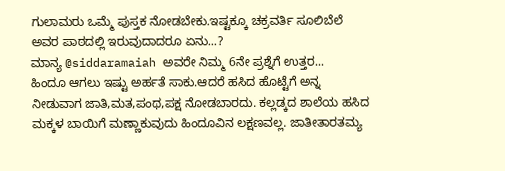ಗುಲಾಮರು ಒಮ್ಮೆ ಪುಸ್ತಕ ನೋಡಬೇಕು.ಇಷ್ಟಕ್ಕೂ ಚಕ್ರವರ್ತಿ ಸೂಲಿಬೆಲೆ ಅವರ ಪಾಠದಲ್ಲಿ ಇರುವುದಾದರೂ ಏನು...?
ಮಾನ್ಯ @siddaramaiah ಅವರೇ ನಿಮ್ಮ 6ನೇ ಪ್ರಶ್ನೆಗೆ ಉತ್ತರ...
ಹಿಂದೂ ಆಗಲು ಇಷ್ಟು ಅರ್ಹತೆ ಸಾಕು.ಆದರೆ ಹಸಿದ ಹೊಟ್ಟೆಗೆ ಅನ್ನ ನೀಡುವಾಗ ಜಾತಿ,ಮತ,ಪಂಥ,ಪಕ್ಷ ನೋಡಬಾರದು. ಕಲ್ಲಡ್ಕದ ಶಾಲೆಯ ಹಸಿದ ಮಕ್ಕಳ ಬಾಯಿಗೆ ಮಣ್ಣಾಕುವುದು ಹಿಂದೂವಿನ ಲಕ್ಷಣವಲ್ಲ. ಜಾತೀತಾರತಮ್ಯ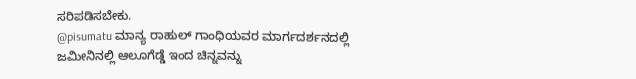ಸರಿಪಡಿಸಬೇಕು.
@pisumatu ಮಾನ್ಯ ರಾಹುಲ್ ಗಾಂಧಿಯವರ ಮಾರ್ಗದರ್ಶನದಲ್ಲಿ ಜಮೀನಿನಲ್ಲಿ ಆಲೂಗೆಡ್ಡೆ ಇಂದ ಚಿನ್ನವನ್ನು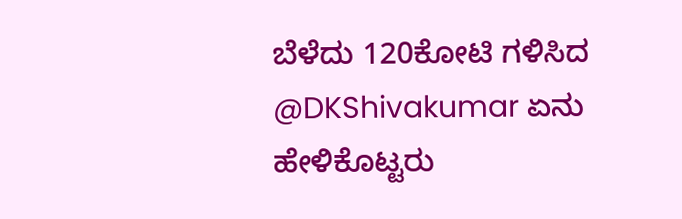ಬೆಳೆದು 120ಕೋಟಿ ಗಳಿಸಿದ @DKShivakumar ಏನು ಹೇಳಿಕೊಟ್ಟರು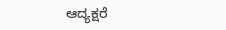ಆದ್ಯಕ್ಷರೆ